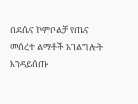በደሴና ኮምቦልቻ የጤና መሰረተ ልማቶች አገልግሎት እንዳይሰጡ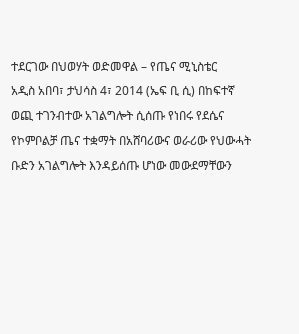ተደርገው በህወሃት ወድመዋል – የጤና ሚኒስቴር
አዲስ አበባ፣ ታህሳስ 4፣ 2014 (ኤፍ ቢ ሲ) በከፍተኛ ወጪ ተገንብተው አገልግሎት ሲሰጡ የነበሩ የደሴና የኮምቦልቻ ጤና ተቋማት በአሸባሪውና ወራሪው የህውሓት ቡድን አገልግሎት እንዳይሰጡ ሆነው መውደማቸውን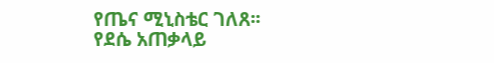የጤና ሚኒስቴር ገለጸ፡፡
የደሴ አጠቃላይ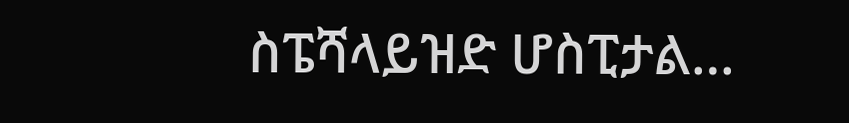ስፔሻላይዝድ ሆስፒታል…